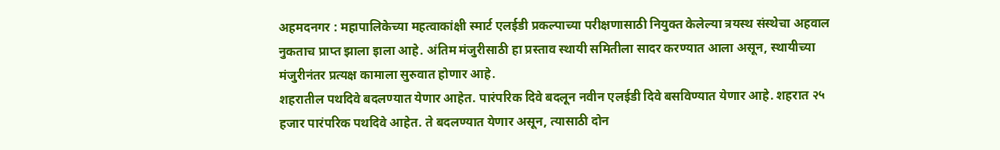अहमदनगर : महापालिकेच्या महत्वाकांक्षी स्मार्ट एलईडी प्रकल्पाच्या परीक्षणासाठी नियुक्त केलेल्या त्रयस्थ संस्थेचा अहवाल नुकताच प्राप्त झाला इाला आहे. अंतिम मंजुरीसाठी हा प्रस्ताव स्थायी समितीला सादर करण्यात आला असून, स्थायीच्या मंजुरीनंतर प्रत्यक्ष कामाला सुरुवात होणार आहे.
शहरातील पथदिवे बदलण्यात येणार आहेत. पारंपरिक दिवे बदलून नवीन एलईडी दिवे बसविण्यात येणार आहे. शहरात २५ हजार पारंपरिक पथदिवे आहेत. ते बदलण्यात येणार असून, त्यासाठी दोन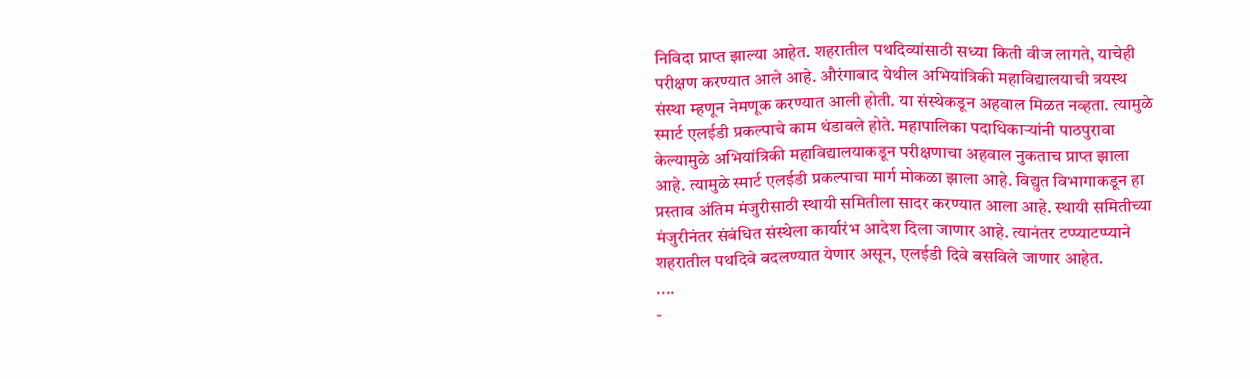निविदा प्राप्त झाल्या आहेत. शहरातील पथदिव्यांसाठी सध्या किती वीज लागते, याचेही परीक्षण करण्यात आले आहे. औरंगाबाद येथील अभियांत्रिकी महाविद्यालयाची त्रयस्थ संस्था म्हणून नेमणूक करण्यात आली होती. या संस्थेकडून अहवाल मिळत नव्हता. त्यामुळे स्मार्ट एलईडी प्रकल्पाचे काम थंडावले होते. महापालिका पदाधिकाऱ्यांनी पाठपुरावा केल्यामुळे अभियांत्रिकी महाविद्यालयाकडून परीक्षणाचा अहवाल नुकताच प्राप्त झाला आहे. त्यामुळे स्मार्ट एलईडी प्रकल्पाचा मार्ग मोकळा झाला आहे. विद्युत विभागाकडून हा प्रस्ताव अंतिम मंजुरीसाठी स्थायी समितीला सादर करण्यात आला आहे. स्थायी समितीच्या मंजुरीनंतर संबंधित संस्थेला कार्यारंभ आदेश दिला जाणार आहे. त्यानंतर टप्प्याटप्प्याने शहरातील पथदिवे बदलण्यात येणार असून, एलईडी दिवे बसविले जाणार आहेत.
....
-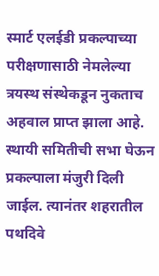स्मार्ट एलईडी प्रकल्पाच्या परीक्षणासाठी नेमलेल्या त्रयस्थ संस्थेकडून नुकताच अहवाल प्राप्त झाला आहे. स्थायी समितीची सभा घेऊन प्रकल्पाला मंजुरी दिली जाईल. त्यानंतर शहरातील पथदिवे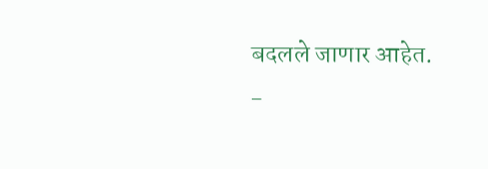बदलले जाणार आहेत.
-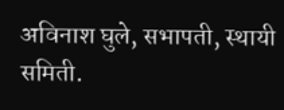अविनाश घुले, सभापती, स्थायी समिती.